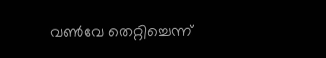വണ്‍വേ തെറ്റിച്ചെന്ന്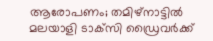ആരോപണം; തമിഴ്‌നാട്ടില്‍ മലയാളി ടാക്‌സി ഡ്രൈവര്‍ക്ക്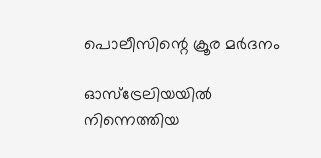പൊലീസിന്റെ ക്രൂര മര്‍ദനം

ഓസ്‌ട്രേലിയയില്‍ നിന്നെത്തിയ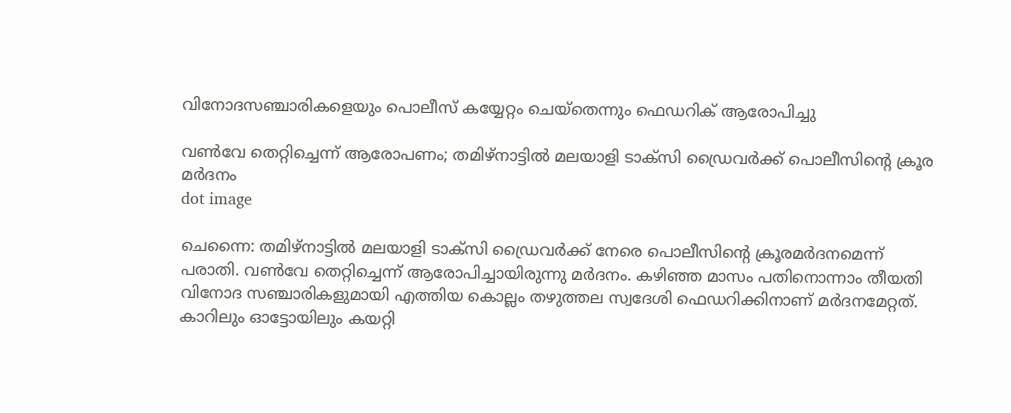വിനോദസഞ്ചാരികളെയും പൊലീസ് കയ്യേറ്റം ചെയ്‌തെന്നും ഫെഡറിക് ആരോപിച്ചു

വണ്‍വേ തെറ്റിച്ചെന്ന് ആരോപണം; തമിഴ്‌നാട്ടില്‍ മലയാളി ടാക്‌സി ഡ്രൈവര്‍ക്ക് പൊലീസിന്റെ ക്രൂര മര്‍ദനം
dot image

ചെന്നൈ: തമിഴ്‌നാട്ടില്‍ മലയാളി ടാക്‌സി ഡ്രൈവര്‍ക്ക് നേരെ പൊലീസിന്റെ ക്രൂരമര്‍ദനമെന്ന് പരാതി. വണ്‍വേ തെറ്റിച്ചെന്ന് ആരോപിച്ചായിരുന്നു മര്‍ദനം. കഴിഞ്ഞ മാസം പതിനൊന്നാം തീയതി വിനോദ സഞ്ചാരികളുമായി എത്തിയ കൊല്ലം തഴുത്തല സ്വദേശി ഫെഡറിക്കിനാണ് മര്‍ദനമേറ്റത്. കാറിലും ഓട്ടോയിലും കയറ്റി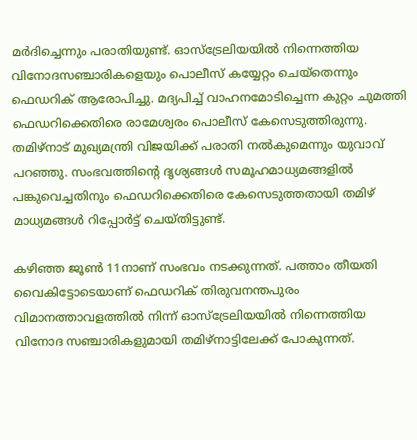മര്‍ദിച്ചെന്നും പരാതിയുണ്ട്. ഓസ്‌ട്രേലിയയില്‍ നിന്നെത്തിയ വിനോദസഞ്ചാരികളെയും പൊലീസ് കയ്യേറ്റം ചെയ്‌തെന്നും ഫെഡറിക് ആരോപിച്ചു. മദ്യപിച്ച് വാഹനമോടിച്ചെന്ന കുറ്റം ചുമത്തി ഫെഡറിക്കെതിരെ രാമേശ്വരം പൊലീസ് കേസെടുത്തിരുന്നു. തമിഴ്‌നാട് മുഖ്യമന്ത്രി വിജയിക്ക് പരാതി നല്‍കുമെന്നും യുവാവ് പറഞ്ഞു. സംഭവത്തിന്റെ ദൃശ്യങ്ങള്‍ സമൂഹമാധ്യമങ്ങളില്‍ പങ്കുവെച്ചതിനും ഫെഡറിക്കെതിരെ കേസെടുത്തതായി തമിഴ് മാധ്യമങ്ങള്‍ റിപ്പോര്‍ട്ട് ചെയ്തിട്ടുണ്ട്.

കഴിഞ്ഞ ജൂണ്‍ 11നാണ് സംഭവം നടക്കുന്നത്. പത്താം തീയതി വൈകിട്ടോടെയാണ് ഫെഡറിക് തിരുവനന്തപുരം വിമാനത്താവളത്തില്‍ നിന്ന് ഓസ്‌ട്രേലിയയില്‍ നിന്നെത്തിയ വിനോദ സഞ്ചാരികളുമായി തമിഴ്‌നാട്ടിലേക്ക് പോകുന്നത്.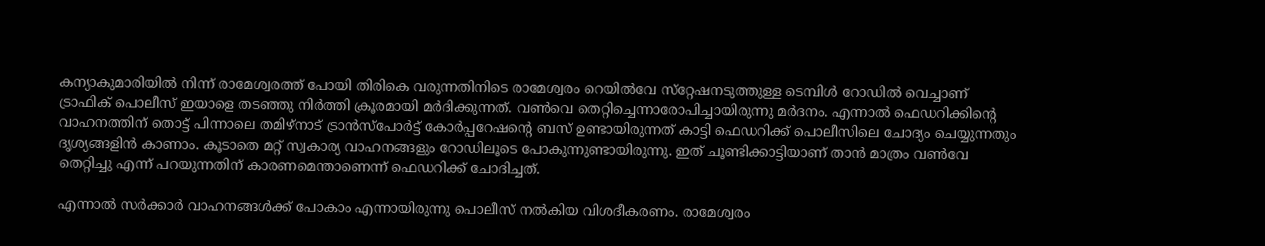കന്യാകുമാരിയില്‍ നിന്ന് രാമേശ്വരത്ത് പോയി തിരികെ വരുന്നതിനിടെ രാമേശ്വരം റെയില്‍വേ സ്‌റ്റേഷനടുത്തുള്ള ടെമ്പിള്‍ റോഡില്‍ വെച്ചാണ് ട്രാഫിക് പൊലീസ് ഇയാളെ തടഞ്ഞു നിര്‍ത്തി ക്രൂരമായി മര്‍ദിക്കുന്നത്. വണ്‍വെ തെറ്റിച്ചെന്നാരോപിച്ചായിരുന്നു മര്‍ദനം. എന്നാല്‍ ഫെഡറിക്കിന്റെ വാഹനത്തിന് തൊട്ട് പിന്നാലെ തമിഴ്‌നാട് ട്രാന്‍സ്പോര്‍ട്ട് കോര്‍പ്പറേഷന്റെ ബസ് ഉണ്ടായിരുന്നത് കാട്ടി ഫെഡറിക്ക് പൊലീസിലെ ചോദ്യം ചെയ്യുന്നതും ദൃശ്യങ്ങളിന്‍ കാണാം. കൂടാതെ മറ്റ് സ്വകാര്യ വാഹനങ്ങളും റോഡിലൂടെ പോകുന്നുണ്ടായിരുന്നു. ഇത് ചൂണ്ടിക്കാട്ടിയാണ് താന്‍ മാത്രം വണ്‍വേ തെറ്റിച്ചു എന്ന് പറയുന്നതിന് കാരണമെന്താണെന്ന് ഫെഡറിക്ക് ചോദിച്ചത്.

എന്നാല്‍ സര്‍ക്കാര്‍ വാഹനങ്ങള്‍ക്ക് പോകാം എന്നായിരുന്നു പൊലീസ് നല്‍കിയ വിശദീകരണം. രാമേശ്വരം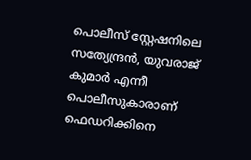പൊലീസ് സ്റ്റേഷനിലെ സത്യേന്ദ്രന്‍, യുവരാജ് കുമാര്‍ എന്നീ പൊലീസുകാരാണ് ഫെഡറിക്കിനെ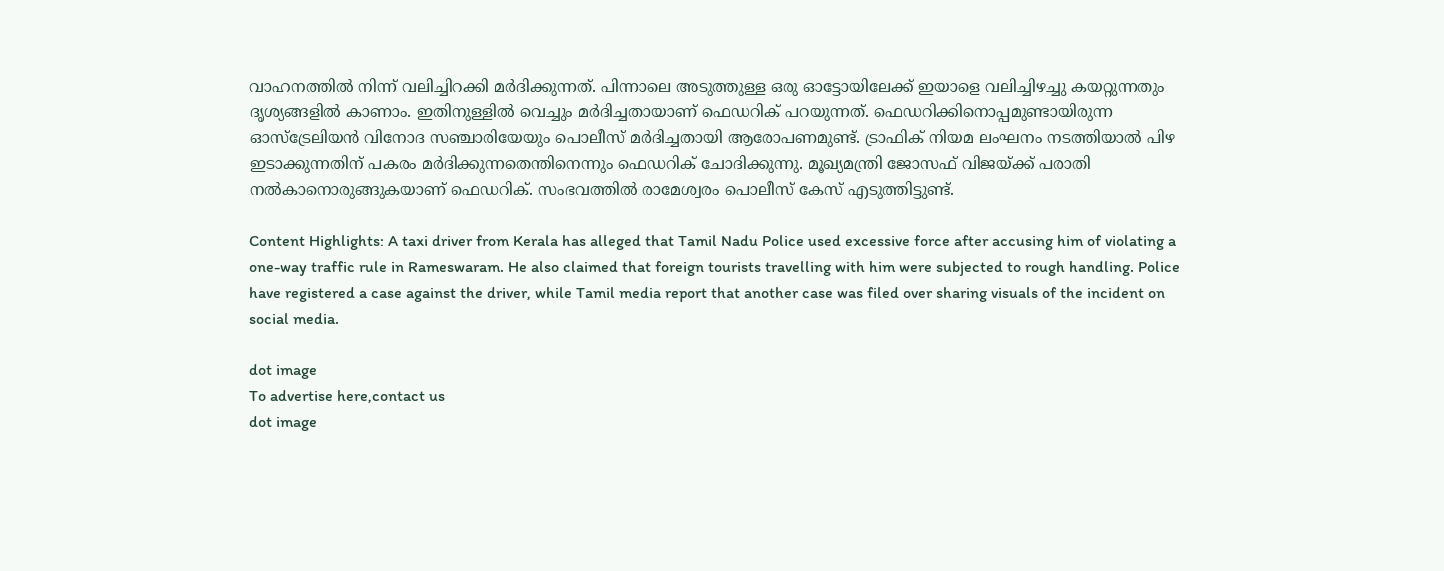വാഹനത്തില്‍ നിന്ന് വലിച്ചിറക്കി മര്‍ദിക്കുന്നത്. പിന്നാലെ അടുത്തുള്ള ഒരു ഓട്ടോയിലേക്ക് ഇയാളെ വലിച്ചിഴച്ചു കയറ്റുന്നതും ദൃശ്യങ്ങളില്‍ കാണാം. ഇതിനുള്ളില്‍ വെച്ചും മര്‍ദിച്ചതായാണ് ഫെഡറിക് പറയുന്നത്. ഫെഡറിക്കിനൊപ്പമുണ്ടായിരുന്ന ഓസ്‌ട്രേലിയന്‍ വിനോദ സഞ്ചാരിയേയും പൊലീസ് മര്‍ദിച്ചതായി ആരോപണമുണ്ട്. ട്രാഫിക് നിയമ ലംഘനം നടത്തിയാല്‍ പിഴ ഇടാക്കുന്നതിന് പകരം മര്‍ദിക്കുന്നതെന്തിനെന്നും ഫെഡറിക് ചോദിക്കുന്നു. മൂഖ്യമന്ത്രി ജോസഫ് വിജയ്ക്ക് പരാതി നല്‍കാനൊരുങ്ങുകയാണ് ഫെഡറിക്. സംഭവത്തില്‍ രാമേശ്വരം പൊലീസ് കേസ് എടുത്തിട്ടുണ്ട്.

Content Highlights: A taxi driver from Kerala has alleged that Tamil Nadu Police used excessive force after accusing him of violating a one-way traffic rule in Rameswaram. He also claimed that foreign tourists travelling with him were subjected to rough handling. Police have registered a case against the driver, while Tamil media report that another case was filed over sharing visuals of the incident on social media.

dot image
To advertise here,contact us
dot image